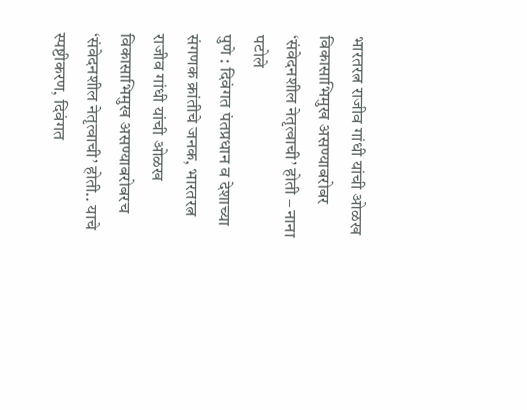भारतरत्न राजीव गांधी यांची ओळख विकासाभिमुख असण्याबरोबर ‘संवेदनशील नेतृत्वाची’ होती – नाना पटोले
पुणे : दिवंगत पंतप्रधान व देशाच्या संगणक क्रांतीचे जनक, भारतरत्न राजीव गांधी यांची ओळख विकासाभिमुख असण्याबरोबरच ‘संवेदनशील नेतृत्वाची’ होती.. याचे स्पष्टीकरण, दिवंगत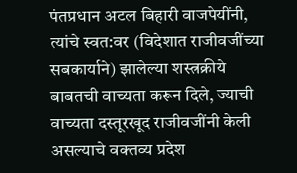पंतप्रधान अटल बिहारी वाजपेयींनी, त्यांचे स्वत:वर (विदेशात राजीवजींच्या सबकार्याने) झालेल्या शस्त्रक्रीये बाबतची वाच्यता करून दिले, ज्याची वाच्यता दस्तूरखूद राजीवजींनी केली असल्याचे वक्तव्य प्रदेश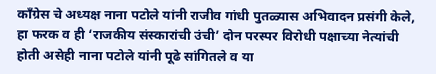काँग्रेस चे अध्यक्ष नाना पटोले यांनी राजीव गांधी पुतळ्यास अभिवादन प्रसंगी केले, हा फरक व ही ‘राजकीय संस्कारांची उंची’ दोन परस्पर विरोधी पक्षाच्या नेत्यांची होती असेही नाना पटोले यांनी पूढे सांगितले व या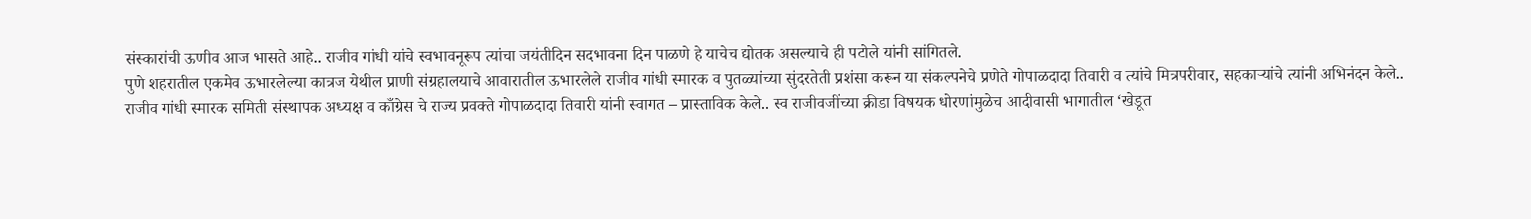संस्कारांची ऊणीव आज भासते आहे.. राजीव गांधी यांचे स्वभावनूरूप त्यांचा जयंतीदिन सदभावना दिन पाळणे हे याचेच द्योतक असल्याचे ही पटोले यांनी सांगितले.
पुणे शहरातील एकमेव ऊभारलेल्या कात्रज येथील प्राणी संग्रहालयाचे आवारातील ऊभारलेले राजीव गांधी स्मारक व पुतळ्यांच्या सुंदरतेती प्रशंसा करून या संकल्पनेचे प्रणेते गोपाळदादा तिवारी व त्यांचे मित्रपरीवार, सहकाऱ्यांचे त्यांनी अभिनंदन केले..
राजीव गांधी स्मारक समिती संस्थापक अध्यक्ष व काँग्रेस चे राज्य प्रवक्ते गोपाळदादा तिवारी यांनी स्वागत – प्रास्ताविक केले.. स्व राजीवजींच्या क्रीडा विषयक धोरणांमुळेच आदीवासी भागातील ‘खेडूत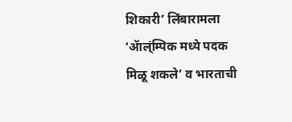शिकारी’ लिंबारामला ‘ॲाल्ंम्पिक मध्ये पदक मिळू शकले’ व भारताची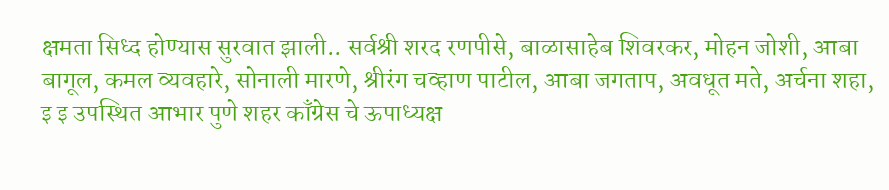क्षमता सिध्द होण्यास सुरवात झाली.. सर्वश्री शरद रणपीसे, बाळासाहेब शिवरकर, मोहन जोशी, आबा बागूल, कमल व्यवहारे, सोनाली मारणे, श्रीरंग चव्हाण पाटील, आबा जगताप, अवधूत मते, अर्चना शहा, इ इ उपस्थित आभार पुणे शहर काँग्रेस चे ऊपाध्यक्ष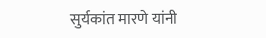सुर्यकांत मारणे यांनी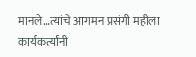मानले…त्यांचे आगमन प्रसंगी महीला कार्यकर्त्यांनी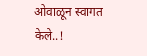ओवाळून स्वागत केले..!